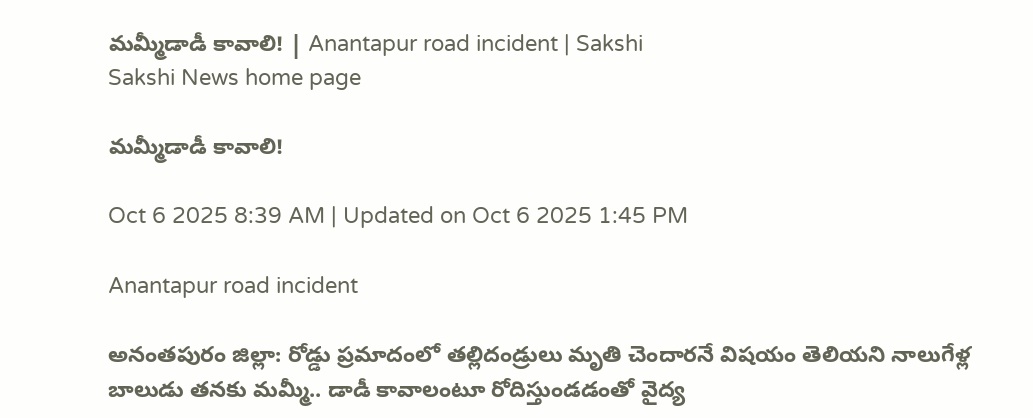మమ్మీడాడీ కావాలి! | Anantapur road incident | Sakshi
Sakshi News home page

మమ్మీడాడీ కావాలి!

Oct 6 2025 8:39 AM | Updated on Oct 6 2025 1:45 PM

Anantapur road incident

అనంతపురం జిల్లా: రోడ్డు ప్రమాదంలో తల్లిదండ్రులు మృతి చెందారనే విషయం తెలియని నాలుగేళ్ల బాలుడు తనకు మమ్మీ.. డాడీ కావాలంటూ రోదిస్తుండడంతో వైద్య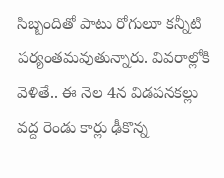సిబ్బందితో పాటు రోగులూ కన్నీటి పర్యంతమవుతున్నారు. వివరాల్లోకి వెళితే.. ఈ నెల 4న విడపనకల్లు వద్ద రెండు కార్లు ఢీకొన్న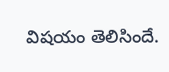విషయం తెలిసిందే.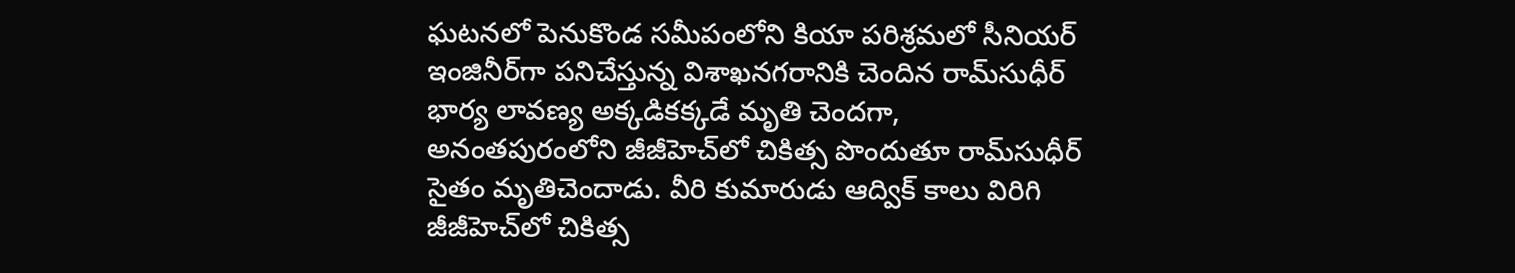ఘటనలో పెనుకొండ సమీపంలోని కియా పరిశ్రమలో సీనియర్‌ ఇంజినీర్‌గా పనిచేస్తున్న విశాఖనగరానికి చెందిన రామ్‌సుధీర్‌ భార్య లావణ్య అక్కడికక్కడే మృతి చెందగా, అనంతపురంలోని జీజీహెచ్‌లో చికిత్స పొందుతూ రామ్‌సుధీర్‌ సైతం మృతిచెందాడు. వీరి కుమారుడు ఆద్విక్‌ కాలు విరిగి జీజీహెచ్‌లో చికిత్స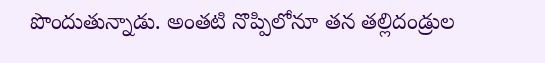పొందుతున్నాడు. అంతటి నొప్పిలోనూ తన తల్లిదండ్రుల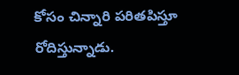కోసం చిన్నారి పరితపిస్తూ రోదిస్తున్నాడు.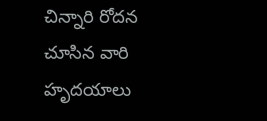చిన్నారి రోదన చూసిన వారి హృదయాలు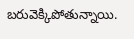బరువెక్కిపోతున్నాయి.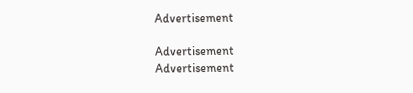Advertisement

Advertisement
Advertisement